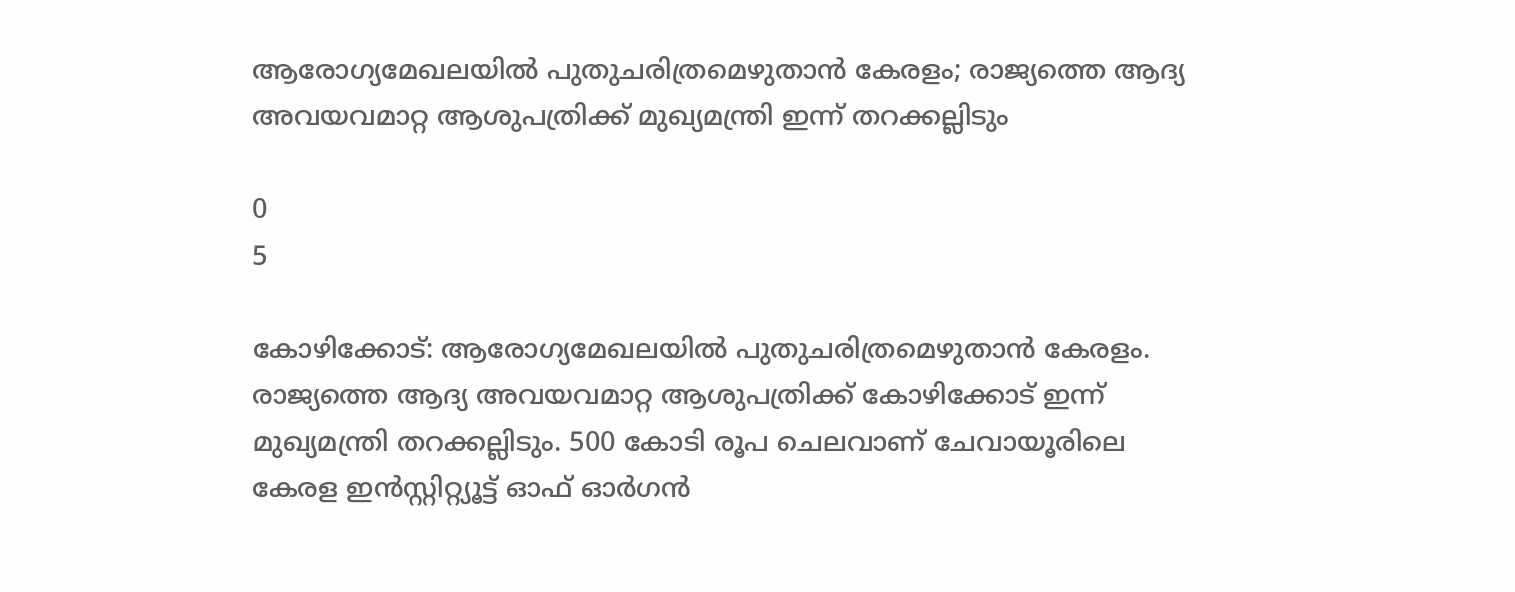ആരോഗ്യമേഖലയിൽ പുതുചരിത്രമെഴുതാൻ കേരളം; രാജ്യത്തെ ആദ്യ അവയവമാറ്റ ആശുപത്രിക്ക് മുഖ്യമന്ത്രി ഇന്ന് തറക്കല്ലിടും

0
5

കോഴിക്കോട്: ആരോഗ്യമേഖലയിൽ പുതുചരിത്രമെഴുതാൻ കേരളം. രാജ്യത്തെ ആദ്യ അവയവമാറ്റ ആശുപത്രിക്ക് കോഴിക്കോട് ഇന്ന് മുഖ്യമന്ത്രി തറക്കല്ലിടും. 500 കോടി രൂപ ചെലവാണ് ചേവായൂരിലെ കേരള ഇൻസ്റ്റിറ്റ്യൂട്ട് ഓഫ് ഓർഗൻ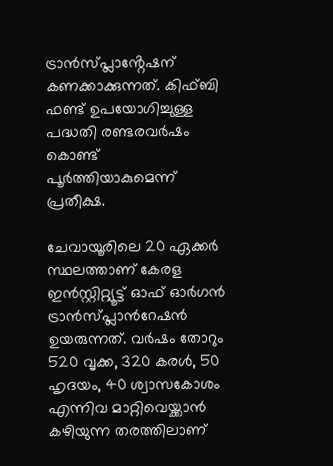ട്രാൻസ്പ്ലാൻ്റേഷന് കണക്കാക്കുന്നത്. കിഫ്ബി ഫണ്ട് ഉപയോഗിച്ചുള്ള പദ്ധതി രണ്ടരവർഷം കൊണ്ട് പൂർത്തിയാകുമെന്ന് പ്രതീക്ഷ.

ചേവായൂരിലെ 20 ഏക്കര്‍ സ്ഥലത്താണ് കേരള ഇന്‍സ്റ്റിറ്റ്യൂട്ട് ഓഫ് ഓര്‍ഗന്‍ ട്രാന്‍സ്പ്ലാ‌ന്‍റേഷന്‍ ഉയരുന്നത്. വര്‍ഷം തോറും 520 വൃക്ക, 320 കരള്‍, 50 ഹൃദയം, 40 ശ്വാസകോശം എന്നിവ മാറ്റിവെയ്ക്കാന്‍ കഴിയുന്ന തരത്തിലാണ്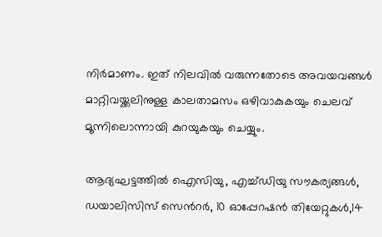നിര്‍മാണം. ഇത് നിലവില്‍ വരുന്നതോടെ അവയവങ്ങള്‍ മാറ്റിവയ്ക്കലിനുള്ള കാലതാമസം ഒഴിവാകുകയും ചെലവ് മൂന്നിലൊന്നായി കുറയുകയും ചെയ്യും.

ആദ്യഘട്ടത്തില്‍ ഐസിയു, എച്ച്ഡിയു സൗകര്യങ്ങള്‍, ഡയാലിസിസ് സെന്‍റര്‍, 10 ഓപ്പേറഷന്‍ തിയേറ്റുകള്‍,14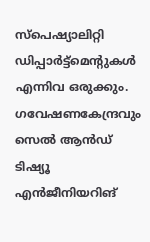സ്‍പെഷ്യാലിറ്റി ഡിപ്പാര്‍ട്ട്മെന്‍റുകള്‍ എന്നിവ ഒരുക്കും. ഗവേഷണകേന്ദ്രവും സെല്‍ ആന്‍ഡ് ടിഷ്യൂ എന്‍ജീനിയറിങ്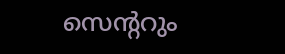സെന്‍ററും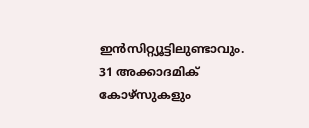ഇന്‍സിറ്റ്യൂട്ടിലുണ്ടാവും. 31 അക്കാദമിക് കോഴ്സുകളും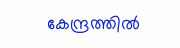കേന്ദ്രത്തില്‍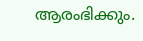ആരംഭിക്കും.